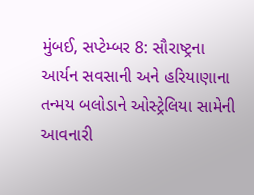મુંબઈ, સપ્ટેમ્બર 8: સૌરાષ્ટ્રના આર્યન સવસાની અને હરિયાણાના તન્મય બલોડાને ઓસ્ટ્રેલિયા સામેની આવનારી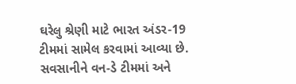ઘરેલુ શ્રેણી માટે ભારત અંડર-19 ટીમમાં સામેલ કરવામાં આવ્યા છે. સવસાનીને વન-ડે ટીમમાં અને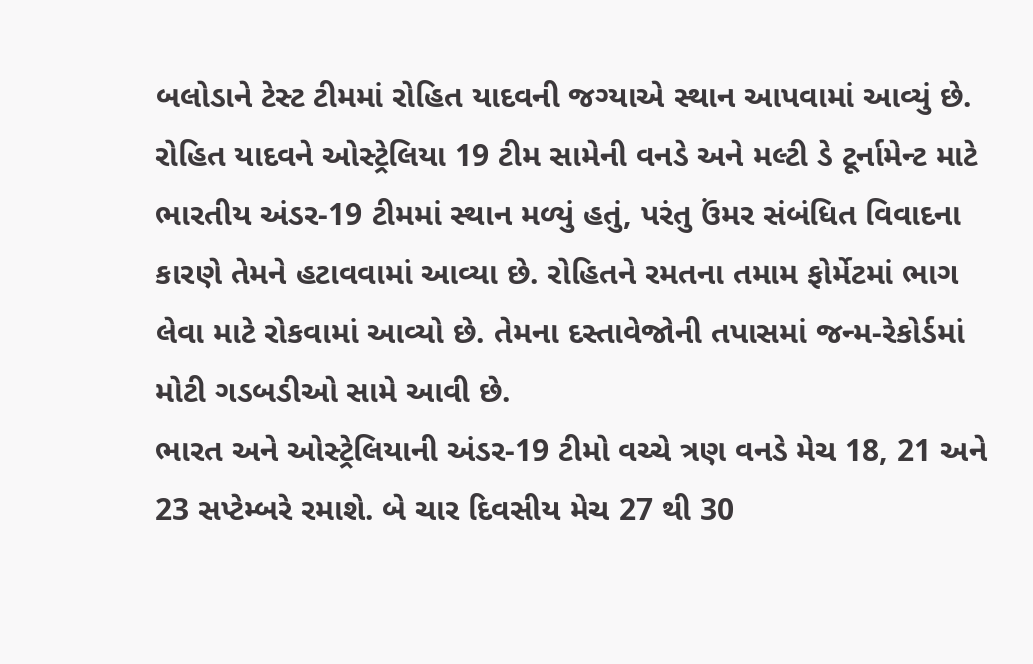બલોડાને ટેસ્ટ ટીમમાં રોહિત યાદવની જગ્યાએ સ્થાન આપવામાં આવ્યું છે.
રોહિત યાદવને ઓસ્ટ્રેલિયા 19 ટીમ સામેની વનડે અને મલ્ટી ડે ટૂર્નામેન્ટ માટે ભારતીય અંડર-19 ટીમમાં સ્થાન મળ્યું હતું, પરંતુ ઉંમર સંબંધિત વિવાદના કારણે તેમને હટાવવામાં આવ્યા છે. રોહિતને રમતના તમામ ફોર્મેટમાં ભાગ લેવા માટે રોકવામાં આવ્યો છે. તેમના દસ્તાવેજોની તપાસમાં જન્મ-રેકોર્ડમાં મોટી ગડબડીઓ સામે આવી છે.
ભારત અને ઓસ્ટ્રેલિયાની અંડર-19 ટીમો વચ્ચે ત્રણ વનડે મેચ 18, 21 અને 23 સપ્ટેમ્બરે રમાશે. બે ચાર દિવસીય મેચ 27 થી 30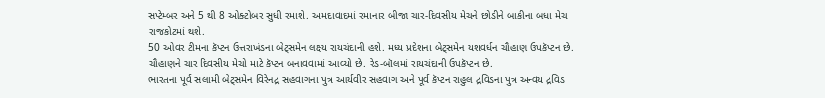સપ્ટેમ્બર અને 5 થી 8 ઓક્ટોબર સુધી રમાશે. અમદાવાદમાં રમાનાર બીજા ચાર-દિવસીય મેચને છોડીને બાકીના બધા મેચ રાજકોટમાં થશે.
50 ઓવર ટીમના કૅપ્ટન ઉત્તરાખંડના બેટ્સમેન લક્ષ્ય રાયચંદાની હશે. મધ્ય પ્રદેશના બેટ્સમેન યશવર્ધન ચૌહાણ ઉપકૅપ્ટન છે. ચૌહાણને ચાર દિવસીય મેચો માટે કૅપ્ટન બનાવવામાં આવ્યો છે. રેડ-બૉલમાં રાયચંદાની ઉપકૅપ્ટન છે.
ભારતના પૂર્વ સલામી બેટ્સમેન વિરેનદ્ર સહવાગના પુત્ર આર્યવીર સહવાગ અને પૂર્વ કૅપ્ટન રાહુલ દ્રવિડના પુત્ર અન્વય દ્રવિડ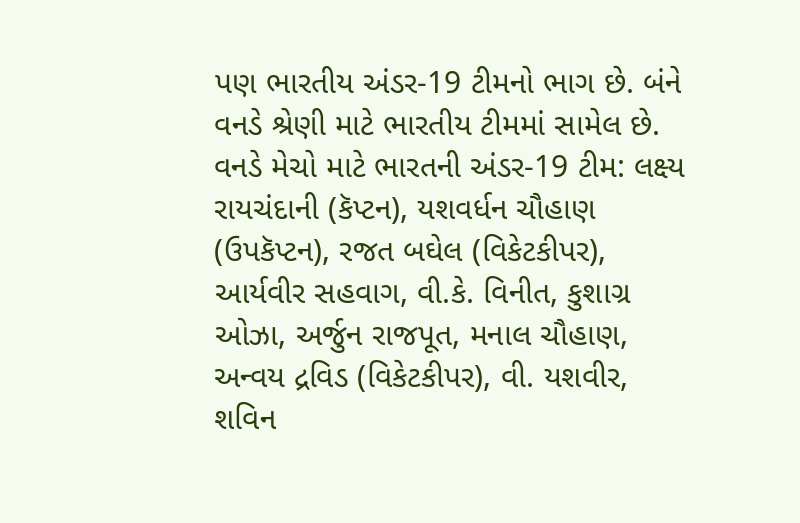પણ ભારતીય અંડર-19 ટીમનો ભાગ છે. બંને વનડે શ્રેણી માટે ભારતીય ટીમમાં સામેલ છે.
વનડે મેચો માટે ભારતની અંડર-19 ટીમ: લક્ષ્ય રાયચંદાની (કૅપ્ટન), યશવર્ધન ચૌહાણ (ઉપકૅપ્ટન), રજત બઘેલ (વિકેટકીપર), આર્યવીર સહવાગ, વી.કે. વિનીત, કુશાગ્ર ઓઝા, અર્જુન રાજપૂત, મનાલ ચૌહાણ, અન્વય દ્રવિડ (વિકેટકીપર), વી. યશવીર, શવિન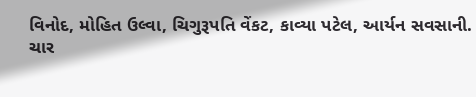વિનોદ, મોહિત ઉલ્વા, ચિગુરૂપતિ વેંકટ, કાવ્યા પટેલ, આર્યન સવસાની.
ચાર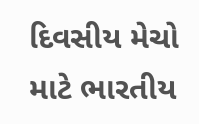દિવસીય મેચો માટે ભારતીય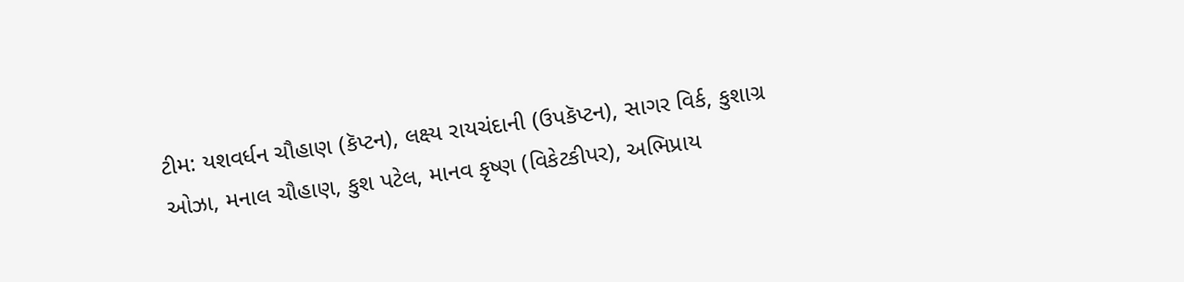ટીમ: યશવર્ધન ચૌહાણ (કૅપ્ટન), લક્ષ્ય રાયચંદાની (ઉપકૅપ્ટન), સાગર વિર્ક, કુશાગ્ર ઓઝા, મનાલ ચૌહાણ, કુશ પટેલ, માનવ કૃષ્ણ (વિકેટકીપર), અભિપ્રાય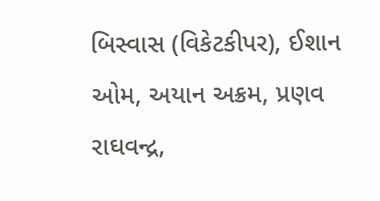બિસ્વાસ (વિકેટકીપર), ઈશાન ઓમ, અયાન અક્રમ, પ્રણવ રાઘવન્દ્ર,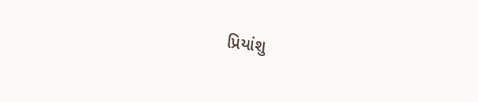પ્રિયાંશુ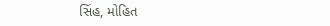સિંહ, મોહિત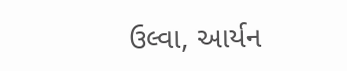ઉલ્વા, આર્યન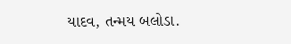યાદવ, તન્મય બલોડા.